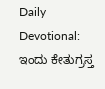Daily Devotional: ಇಂದು ಕೇತುಗ್ರಸ್ತ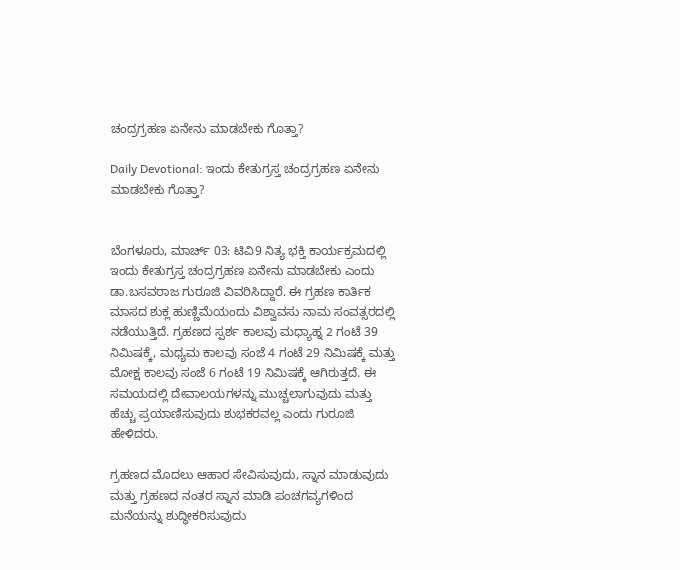ಚಂದ್ರಗ್ರಹಣ ಏನೇನು ಮಾಡಬೇಕು ಗೊತ್ತಾ?

Daily Devotional: ಇಂದು ಕೇತುಗ್ರಸ್ತ ಚಂದ್ರಗ್ರಹಣ ಏನೇನು ಮಾಡಬೇಕು ಗೊತ್ತಾ?


ಬೆಂಗಳೂರು, ಮಾರ್ಚ್ 03: ಟಿವಿ9 ನಿತ್ಯ ಭಕ್ತಿ ಕಾರ್ಯಕ್ರಮದಲ್ಲಿ ಇಂದು ಕೇತುಗ್ರಸ್ತ ಚಂದ್ರಗ್ರಹಣ ಏನೇನು ಮಾಡಬೇಕು ಎಂದು ಡಾ.ಬಸವರಾಜ ಗುರೂಜಿ ವಿವರಿಸಿದ್ದಾರೆ. ಈ ಗ್ರಹಣ ಕಾರ್ತಿಕ ಮಾಸದ ಶುಕ್ಲ ಹುಣ್ಣಿಮೆಯಂದು ವಿಶ್ವಾವಸು ನಾಮ ಸಂವತ್ಸರದಲ್ಲಿ ನಡೆಯುತ್ತಿದೆ. ಗ್ರಹಣದ ಸ್ಪರ್ಶ ಕಾಲವು ಮಧ್ಯಾಹ್ನ 2 ಗಂಟೆ 39 ನಿಮಿಷಕ್ಕೆ, ಮಧ್ಯಮ ಕಾಲವು ಸಂಜೆ 4 ಗಂಟೆ 29 ನಿಮಿಷಕ್ಕೆ ಮತ್ತು ಮೋಕ್ಷ ಕಾಲವು ಸಂಜೆ 6 ಗಂಟೆ 19 ನಿಮಿಷಕ್ಕೆ ಆಗಿರುತ್ತದೆ. ಈ ಸಮಯದಲ್ಲಿ ದೇವಾಲಯಗಳನ್ನು ಮುಚ್ಚಲಾಗುವುದು ಮತ್ತು ಹೆಚ್ಚು ಪ್ರಯಾಣಿಸುವುದು ಶುಭಕರವಲ್ಲ ಎಂದು ಗುರೂಜಿ ಹೇಳಿದರು.

ಗ್ರಹಣದ ಮೊದಲು ಆಹಾರ ಸೇವಿಸುವುದು, ಸ್ನಾನ ಮಾಡುವುದು ಮತ್ತು ಗ್ರಹಣದ ನಂತರ ಸ್ನಾನ ಮಾಡಿ ಪಂಚಗವ್ಯಗಳಿಂದ ಮನೆಯನ್ನು ಶುದ್ಧೀಕರಿಸುವುದು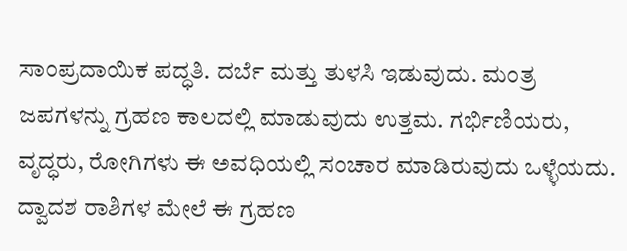ಸಾಂಪ್ರದಾಯಿಕ ಪದ್ಧತಿ. ದರ್ಬೆ ಮತ್ತು ತುಳಸಿ ಇಡುವುದು. ಮಂತ್ರ ಜಪಗಳನ್ನು ಗ್ರಹಣ ಕಾಲದಲ್ಲಿ ಮಾಡುವುದು ಉತ್ತಮ. ಗರ್ಭಿಣಿಯರು, ವೃದ್ಧರು, ರೋಗಿಗಳು ಈ ಅವಧಿಯಲ್ಲಿ ಸಂಚಾರ ಮಾಡಿರುವುದು ಒಳ್ಳೆಯದು. ದ್ವಾದಶ ರಾಶಿಗಳ ಮೇಲೆ ಈ ಗ್ರಹಣ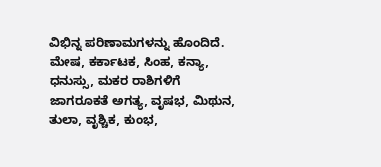ವಿಭಿನ್ನ ಪರಿಣಾಮಗಳನ್ನು ಹೊಂದಿದೆ. ಮೇಷ, ಕರ್ಕಾಟಕ, ಸಿಂಹ, ಕನ್ಯಾ, ಧನುಸ್ಸು, ಮಕರ ರಾಶಿಗಳಿಗೆ ಜಾಗರೂಕತೆ ಅಗತ್ಯ, ವೃಷಭ, ಮಿಥುನ, ತುಲಾ, ವೃಶ್ಚಿಕ, ಕುಂಭ,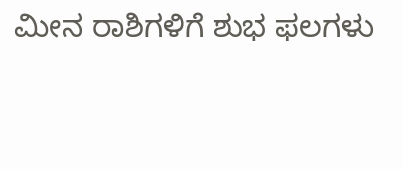ಮೀನ ರಾಶಿಗಳಿಗೆ ಶುಭ ಫಲಗಳು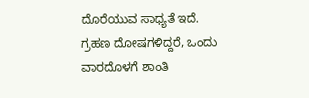ದೊರೆಯುವ ಸಾಧ್ಯತೆ ಇದೆ. ಗ್ರಹಣ ದೋಷಗಳಿದ್ದರೆ, ಒಂದು ವಾರದೊಳಗೆ ಶಾಂತಿ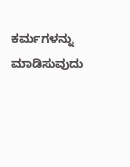ಕರ್ಮಗಳನ್ನು ಮಾಡಿಸುವುದು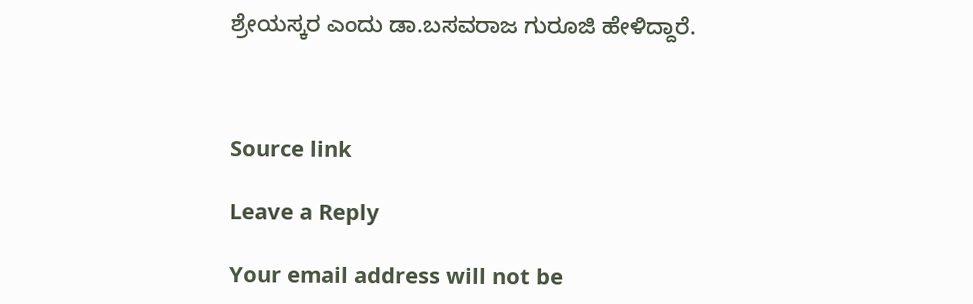ಶ್ರೇಯಸ್ಕರ ಎಂದು ಡಾ.ಬಸವರಾಜ ಗುರೂಜಿ ಹೇಳಿದ್ದಾರೆ.



Source link

Leave a Reply

Your email address will not be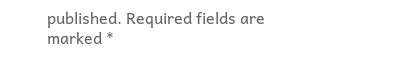published. Required fields are marked *